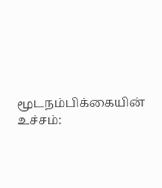மூடநம்பிக்கையின் உச்சம்: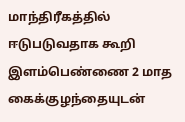மாந்திரீகத்தில் ஈடுபடுவதாக கூறி இளம்பெண்ணை 2 மாத கைக்குழந்தையுடன்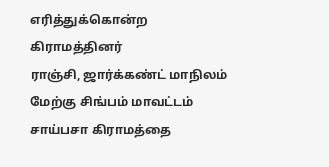எரித்துக்கொன்ற கிராமத்தினர்
ராஞ்சி, ஜார்க்கண்ட் மாநிலம் மேற்கு சிங்பம் மாவட்டம் சாய்பசா கிராமத்தை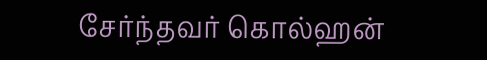சேர்ந்தவர் கொல்ஹன்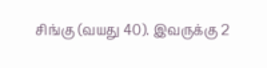சிங்கு (வயது 40). இவருக்கு 2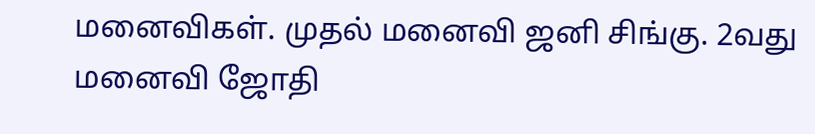மனைவிகள். முதல் மனைவி ஜனி சிங்கு. 2வது மனைவி ஜோதி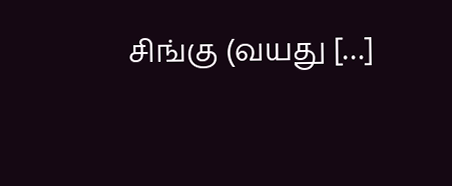சிங்கு (வயது […]